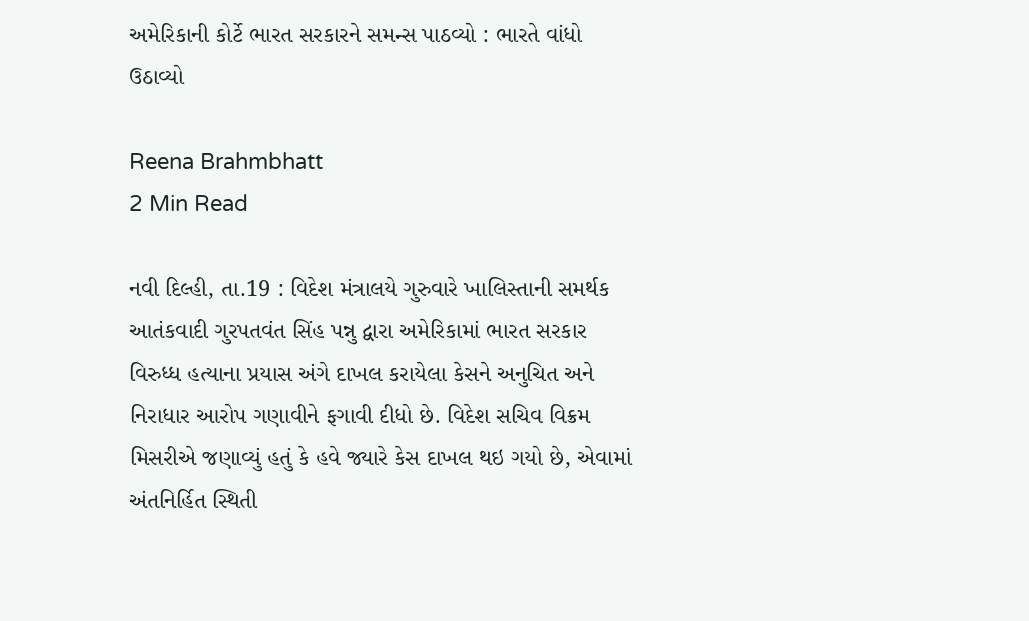અમેરિકાની કોર્ટે ભારત સરકારને સમન્સ પાઠવ્યો : ભારતે વાંધો ઉઠાવ્યો

Reena Brahmbhatt
2 Min Read

નવી દિલ્હી, તા.19 : વિદેશ મંત્રાલયે ગુરુવારે ખાલિસ્તાની સમર્થક આતંકવાદી ગુરપતવંત સિંહ પન્નુ દ્વારા અમેરિકામાં ભારત સરકાર વિરુધ્ધ હત્યાના પ્રયાસ અંગે દાખલ કરાયેલા કેસને અનુચિત અને નિરાધાર આરોપ ગણાવીને ફગાવી દીધો છે. વિદેશ સચિવ વિક્રમ મિસરીએ જણાવ્યું હતું કે હવે જ્યારે કેસ દાખલ થઇ ગયો છે, એવામાં અંતનિર્હિત સ્થિતી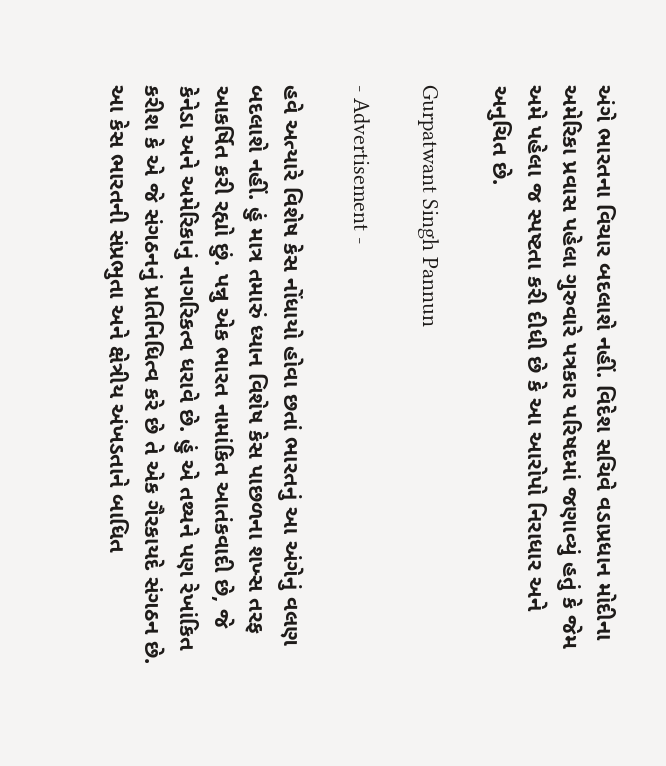અંગે ભારતના વિચાર બદલાશે નહીં. વિદેશ સચિવે વડાપ્રધાન મોદીના અમેરિકા પ્રવાસ પહેલા ગુરુવારે પત્રકાર પરિષદમાં જણાવ્યું હતું કે જેમ અમે પહેલા જ સ્પષ્ટતા કરી દીધી છે કે આ આરોપો નિરાધાર અને અનુચિત છે.

Gurpatwant Singh Pannun

- Advertisement -

હવે અત્યારે વિશેષ કેસ નોંધાયો હોવા છતાં ભારતનું આ અંગેનું વલણ બદલાશે નહીં. હું માત્ર તમારું ધ્યાન વિશેષ કેસ પાછળના શખ્સ તરફ આકર્ષિત કરી રહ્યો છું. પન્નુ એક ભારત નામાંકિત આતંકવાદી છે, જે કેનેડા અને અમેરિકાનું નાગરિકત્વ ધરાવે છે. હું એ તથ્યને પણ રેખાંકિત કરીશ કે એ જે સંગઠનનું પ્રતિનિધિત્વ કરે છે તે એક ગૈરકાયદે સંગઠન છે. આ કેસ ભારતની સંપ્રભુતા અને ક્ષેત્રીય અંખડતાને બાધિત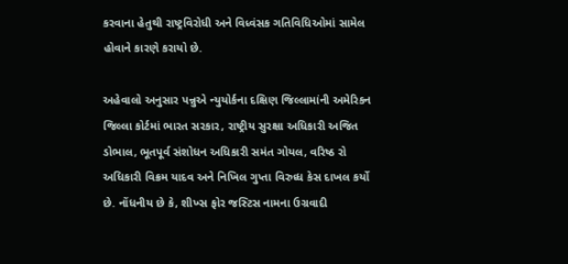કરવાના હેતુથી રાષ્ટ્રવિરોધી અને વિધ્વંસક ગતિવિધિઓમાં સામેલ હોવાને કારણે કરાયો છે.

અહેવાલો અનુસાર પન્નુએ ન્યુયોર્કના દક્ષિણ જિલ્લામાંની અમેરિકન જિલ્લા કોર્ટમાં ભારત સરકાર, રાષ્ટ્રીય સુરક્ષા અધિકારી અજિત ડોભાલ, ભૂતપૂર્વ સંશોધન અધિકારી સમંત ગોયલ, વરિષ્ઠ રો અધિકારી વિક્રમ યાદવ અને નિખિલ ગુપ્તા વિરુધ્ધ કેસ દાખલ કર્યો છે. નોંધનીય છે કે, શીખ્સ ફોર જસ્ટિસ નામના ઉગ્રવાદી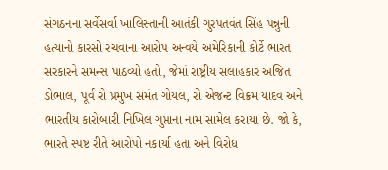સંગઠનના સર્વેસર્વા ખાલિસ્તાની આતંકી ગુરપતવંત સિંહ પન્નુની હત્યાનો કારસો રચવાના આરોપ અન્વયે અમેરિકાની કોર્ટે ભારત સરકારને સમન્સ પાઠવ્યો હતો, જેમાં રાષ્ટ્રીય સલાહકાર અજિત ડોભાલ, પૂર્વ રો પ્રમુખ સમંત ગોયલ, રો એજન્ટ વિક્રમ યાદવ અને ભારતીય કારોબારી નિખિલ ગુપ્તાના નામ સામેલ કરાયા છે. જો કે, ભારતે સ્પષ્ટ રીતે આરોપો નકાર્યા હતા અને વિરોધ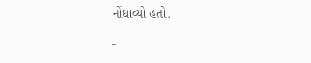નોંધાવ્યો હતો.

-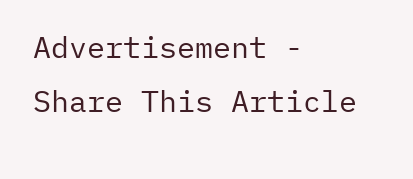Advertisement -
Share This Article